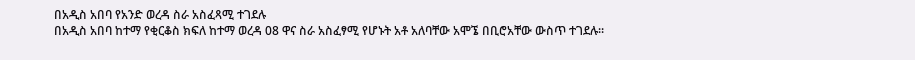በአዲስ አበባ የአንድ ወረዳ ስራ አስፈጻሚ ተገደሉ
በአዲስ አበባ ከተማ የቂርቆስ ክፍለ ከተማ ወረዳ 08 ዋና ስራ አስፈፃሚ የሆኑት አቶ አለባቸው አሞኜ በቢሮአቸው ውስጥ ተገደሉ።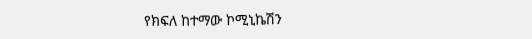የክፍለ ከተማው ኮሚኒኬሽን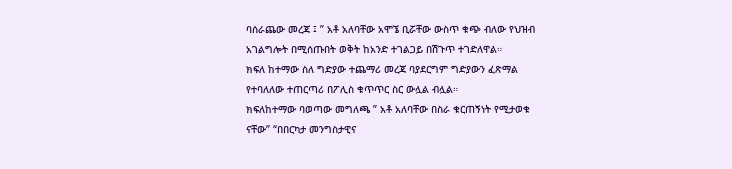ባሰራጨው መረጃ ፤ ” አቶ አለባቸው አሞኜ ቢሯቸው ውስጥ ቁጭ ብለው የህዝብ አገልግሎት በሚሰጡበት ወቅት ከአንድ ተገልጋይ በሽጉጥ ተገድለዋል።
ክፍለ ከተማው ስለ ግድያው ተጨማሪ መረጃ ባያደርግም ግድያውን ፈጽማል የተባለለው ተጠርጣሪ በፖሊስ ቁጥጥር ስር ውሏል ብሏል።
ክፍለከተማው ባወጣው መግለጫ ” አቶ አለባቸው በስራ ቁርጠኝነት የሚታወቁ ናቸው” “በበርካታ መንግስታዊና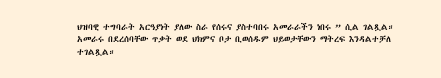ህዝባዊ ተግባራት አርዓያነት ያለው ስራ የሰሩና ያስተባበሩ አመራራችን ነበሩ ” ሲል ገልጿል።
አመራሩ በደረሰባቸው ጥቃት ወደ ህክምና ቦታ ቢወሰዱም ህይወታቸውን ማትረፍ እንዳልተቻለ ተገልጿል።